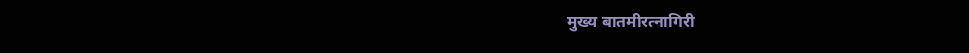मुख्य बातमीरत्नागिरी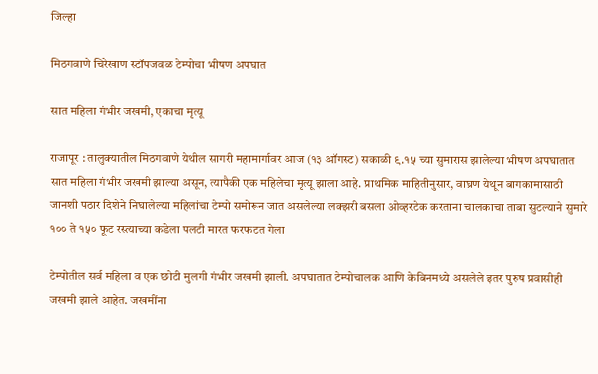जिल्हा

मिठगवाणे चिरेखाण स्टॉपजवळ टेम्पोचा भीषण अपघात

सात महिला गंभीर जखमी, एकाचा मृत्यू

राजापूर : तालुक्यातील मिठगवाणे येथील सागरी महामार्गावर आज (१३ ऑगस्ट) सकाळी ९.१५ च्या सुमारास झालेल्या भीषण अपघातात सात महिला गंभीर जखमी झाल्या असून, त्यापैकी एक महिलेचा मृत्यू झाला आहे. प्राथमिक माहितीनुसार, वाघ्रण येथून बागकामासाठी जानशी पठार दिशेने निघालेल्या महिलांचा टेम्पो समोरून जात असलेल्या लक्झरी बसला ओव्हरटेक करताना चालकाचा ताबा सुटल्याने सुमारे १०० ते १५० फूट रस्त्याच्या कडेला पलटी मारत फरफटत गेला

टेम्पोतील सर्व महिला व एक छोटी मुलगी गंभीर जखमी झाली. अपघातात टेम्पोचालक आणि केबिनमध्ये असलेले इतर पुरुष प्रवासीही जखमी झाले आहेत. जखमींना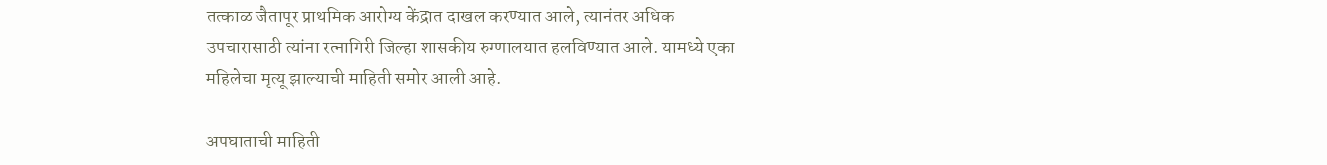तत्काळ जैतापूर प्राथमिक आरोग्य केंद्रात दाखल करण्यात आले, त्यानंतर अधिक उपचारासाठी त्यांना रत्नागिरी जिल्हा शासकीय रुग्णालयात हलविण्यात आले. यामध्ये एका महिलेचा मृत्यू झाल्याची माहिती समोर आली आहे.

अपघाताची माहिती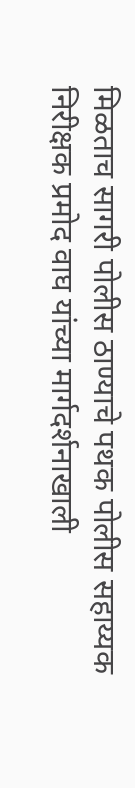मिळताच सागरी पोलीस ठाण्याचे पथक पोलीस सहाय्यक निरीक्षक प्रमोद वाघ यांच्या मार्गदर्शनाखाली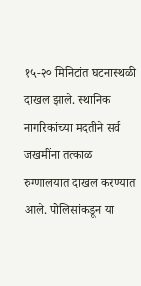१५-२० मिनिटांत घटनास्थळी दाखल झाले. स्थानिक नागरिकांच्या मदतीने सर्व जखमींना तत्काळ रुग्णालयात दाखल करण्यात आले. पोलिसांकडून या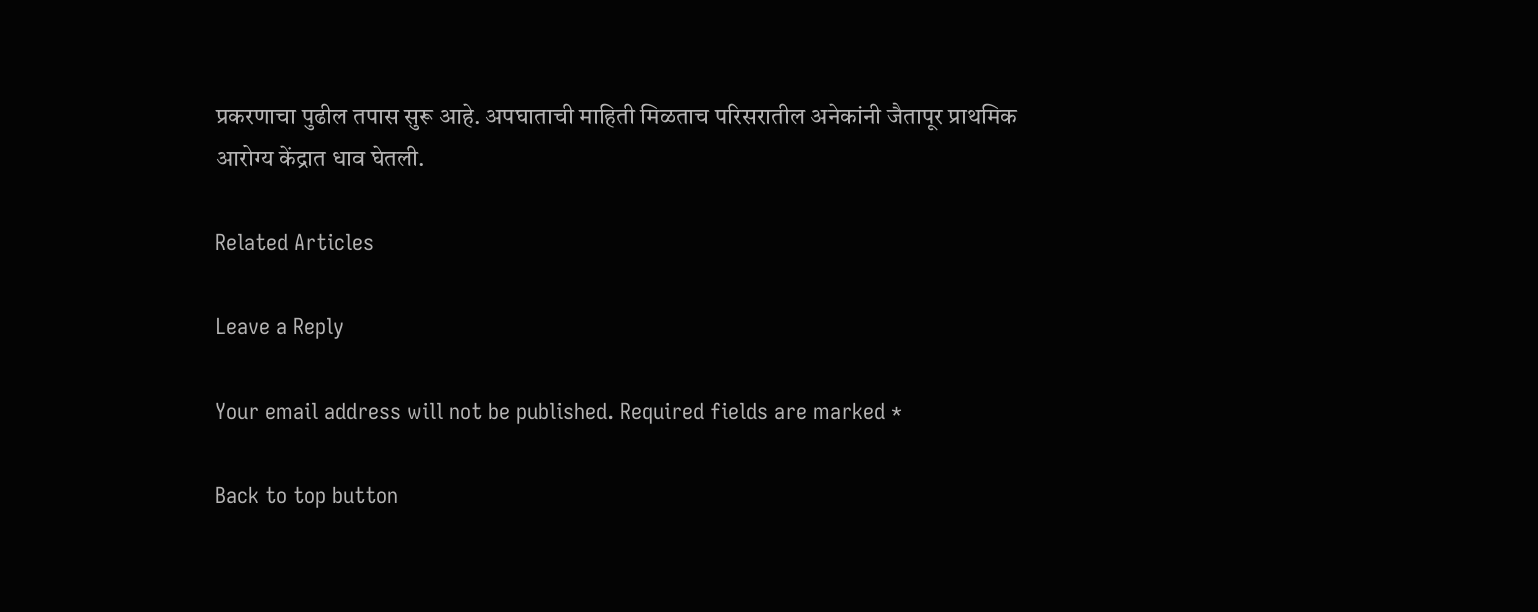प्रकरणाचा पुढील तपास सुरू आहे. अपघाताची माहिती मिळताच परिसरातील अनेकांनी जैतापूर प्राथमिक आरोग्य केंद्रात धाव घेतली.

Related Articles

Leave a Reply

Your email address will not be published. Required fields are marked *

Back to top button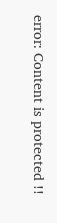error: Content is protected !!